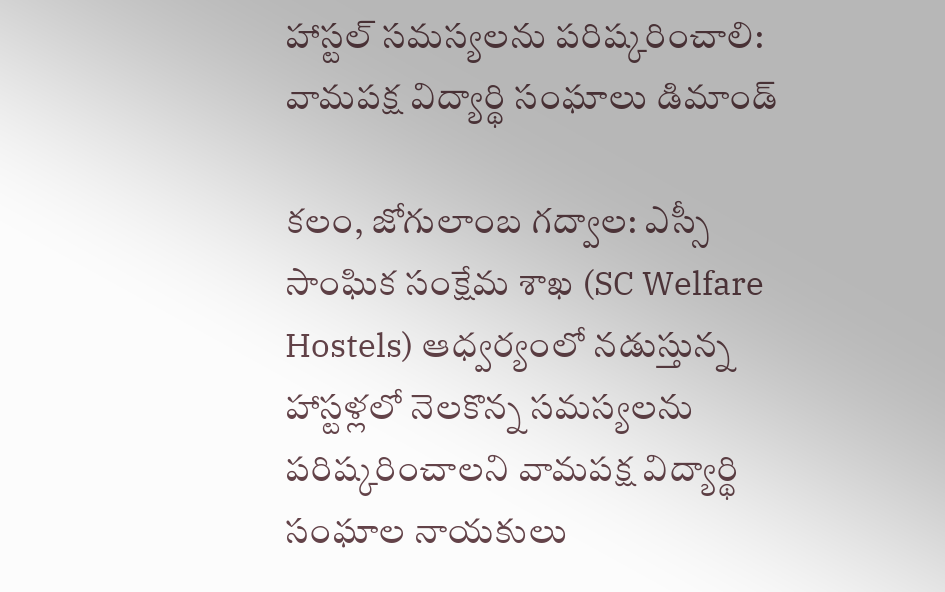హాస్టల్ సమస్యలను పరిష్కరించాలి: వామపక్ష విద్యార్థి సంఘాలు డిమాండ్

కలం, జోగులాంబ గద్వాల: ఎస్సీ సాంఘిక సంక్షేమ శాఖ (SC Welfare Hostels) ఆధ్వర్యంలో నడుస్తున్న హాస్టళ్లలో నెలకొన్న సమస్యలను పరిష్కరించాలని వామపక్ష విద్యార్థి సంఘాల నాయకులు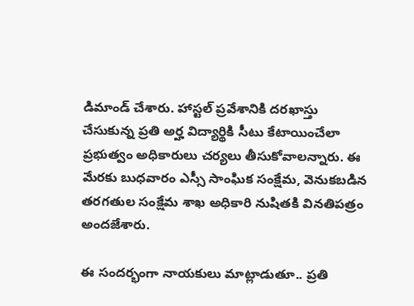డిమాండ్ చేశారు. హాస్టల్ ప్రవేశానికి దరఖాస్తు చేసుకున్న ప్రతి అర్హ విద్యార్థికి సీటు కేటాయించేలా ప్రభుత్వం అధికారులు చర్యలు తీసుకోవాలన్నారు. ఈ మేరకు బుధవారం ఎస్సీ సాంఘిక సంక్షేమ, వెనుకబడిన తరగతుల సంక్షేమ శాఖ అధికారి నుషితకి వినతిపత్రం అందజేశారు.

ఈ సందర్భంగా నాయకులు మాట్లాడుతూ.. ప్రతి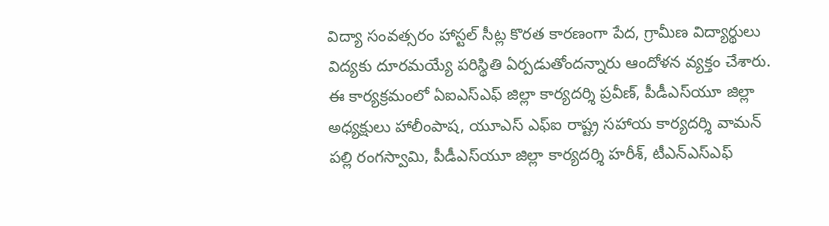విద్యా సంవత్సరం హాస్టల్ సీట్ల కొరత కారణంగా పేద, గ్రామీణ విద్యార్థులు విద్యకు దూరమయ్యే పరిస్థితి ఏర్పడుతోందన్నారు ఆందోళన వ్యక్తం చేశారు. ఈ కార్యక్రమంలో ఏఐఎస్ఎఫ్ జిల్లా కార్యదర్శి ప్రవీణ్, పీడీఎస్‌యూ జిల్లా అధ్యక్షులు హాలీంపాష, యూఎస్ ఎఫ్ఐ రాష్ట్ర సహాయ కార్యదర్శి వామన్ పల్లి రంగస్వామి, పీడీఎస్‌యూ జిల్లా కార్యదర్శి హరీశ్, టీఎన్‌ఎస్‌ఎఫ్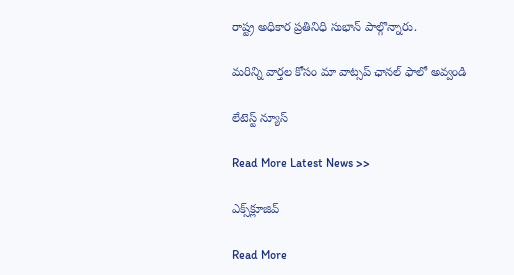రాష్ట్ర అధికార ప్రతినిధి సుభాన్ పాల్గొన్నారు.

మ‌రిన్ని వార్త‌ల కోసం మా వాట్స‌ప్ ఛాన‌ల్ ఫాలో అవ్వండి

లేటెస్ట్ న్యూస్‌

Read More Latest News >>

ఎక్స్‌క్లూజివ్‌

Read More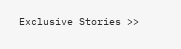Exclusive Stories >>